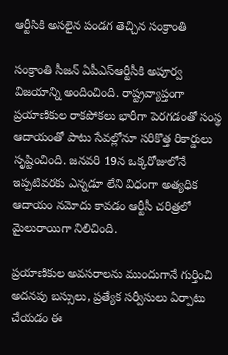ఆర్టీసికి అసలైన పండగ తెచ్చిన సంక్రాంతి

సంక్రాంతి సీజన్‌ ఏపీఎస్ఆర్టీసీకి అపూర్వ విజయాన్ని అందించింది. రాష్ట్రవ్యాప్తంగా ప్రయాణికుల రాకపోకలు భారీగా పెరగడంతో సంస్థ ఆదాయంతో పాటు సేవల్లోనూ సరికొత్త రికార్డులు సృష్టించింది. జనవరి 19న ఒక్కరోజులోనే ఇప్పటివరకు ఎన్నడూ లేని విధంగా అత్యధిక ఆదాయం నమోదు కావడం ఆర్టీసీ చరిత్రలో మైలురాయిగా నిలిచింది.

ప్రయాణికుల అవసరాలను ముందుగానే గుర్తించి అదనపు బస్సులు, ప్రత్యేక సర్వీసులు ఏర్పాటు చేయడం ఈ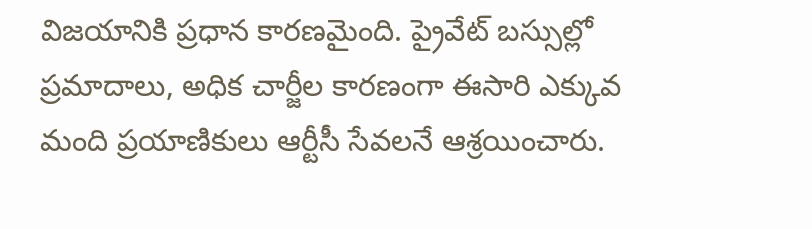విజయానికి ప్రధాన కారణమైంది. ప్రైవేట్ బస్సుల్లో ప్రమాదాలు, అధిక చార్జీల కారణంగా ఈసారి ఎక్కువ మంది ప్రయాణికులు ఆర్టీసీ సేవలనే ఆశ్రయించారు.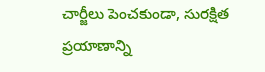చార్జీలు పెంచకుండా, సురక్షిత ప్రయాణాన్ని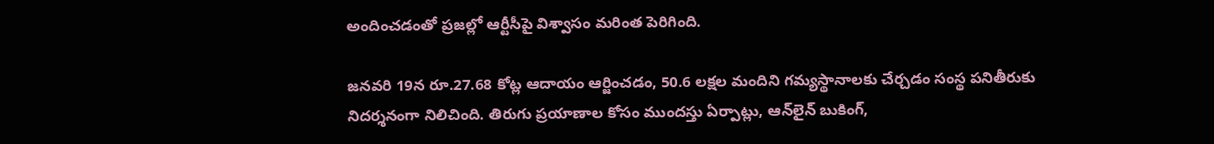అందించడంతో ప్రజల్లో ఆర్టీసీపై విశ్వాసం మరింత పెరిగింది.

జనవరి 19న రూ.27.68 కోట్ల ఆదాయం ఆర్జించడం, 50.6 లక్షల మందిని గమ్యస్థానాలకు చేర్చడం సంస్థ పనితీరుకు నిదర్శనంగా నిలిచింది. తిరుగు ప్రయాణాల కోసం ముందస్తు ఏర్పాట్లు, ఆన్‌లైన్ బుకింగ్,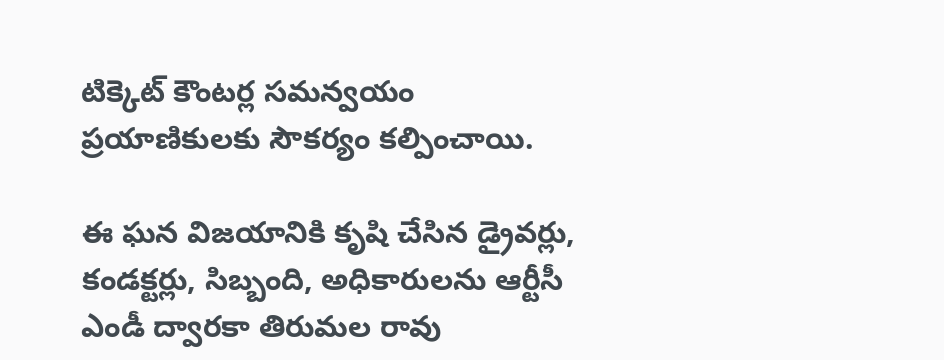టిక్కెట్ కౌంటర్ల సమన్వయం ప్రయాణికులకు సౌకర్యం కల్పించాయి.

ఈ ఘన విజయానికి కృషి చేసిన డ్రైవర్లు, కండక్టర్లు, సిబ్బంది, అధికారులను ఆర్టీసీ ఎండీ ద్వారకా తిరుమల రావు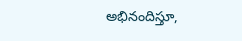అభినందిస్తూ,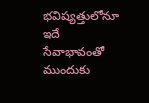భవిష్యత్తులోనూ ఇదే సేవాభావంతో ముందుకు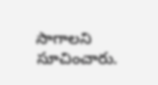సాగాలని సూచించారు.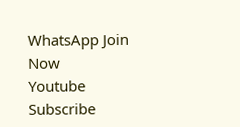WhatsApp Join Now
Youtube Subscribe